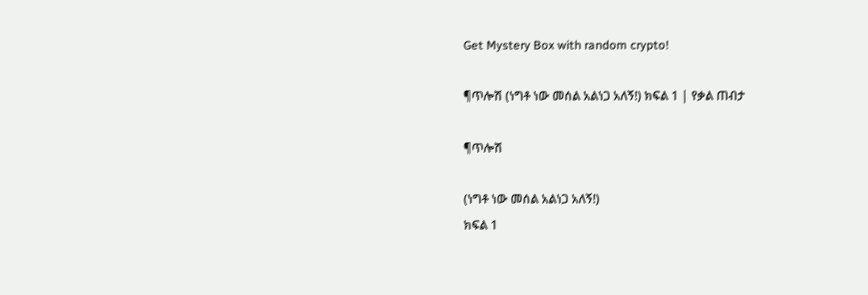Get Mystery Box with random crypto!

¶ጥሎሽ (ነግቶ ነው መሰል አልነጋ አለኝ!) ክፍል 1 | የቃል ጠብታ

¶ጥሎሽ

(ነግቶ ነው መሰል አልነጋ አለኝ!)
ክፍል 1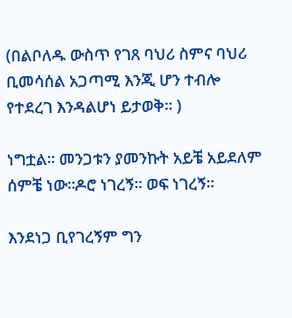(በልቦለዱ ውስጥ የገጸ ባህሪ ስምና ባህሪ ቢመሳሰል አጋጣሚ እንጂ ሆን ተብሎ የተደረገ እንዳልሆነ ይታወቅ። )

ነግቷል። መንጋቱን ያመንኩት አይቼ አይደለም ሰምቼ ነው።ዶሮ ነገረኝ። ወፍ ነገረኝ።

እንደነጋ ቢየገረኝም ግን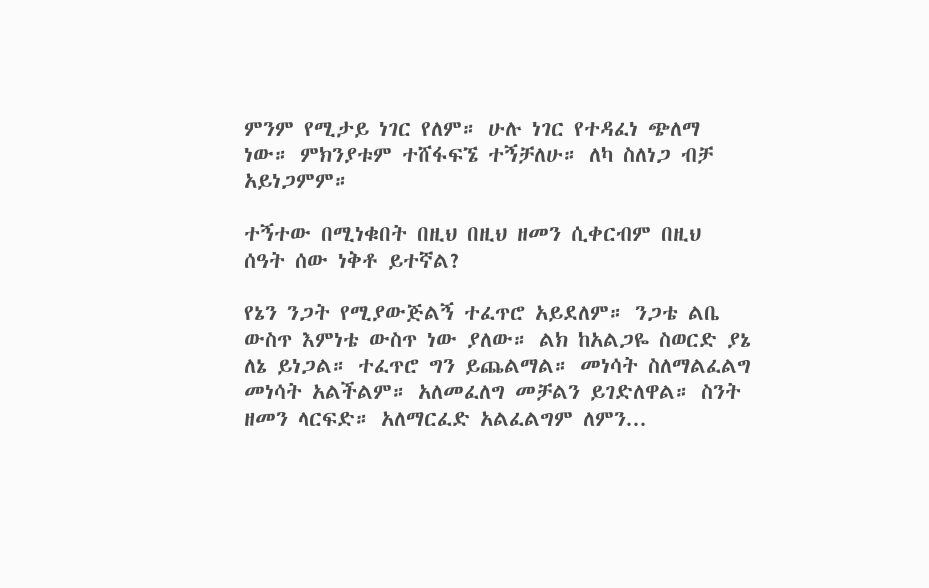ምንም የሚታይ ነገር የለም። ሁሉ ነገር የተዳፈነ ጭለማ ነው። ምክንያቱም ተሸፋፍኜ ተኝቻለሁ። ለካ ስለነጋ ብቻ አይነጋምም።

ተኝተው በሚነቁበት በዚህ በዚህ ዘመን ሲቀርብም በዚህ ሰዓት ሰው ነቅቶ ይተኛል?

የኔን ንጋት የሚያውጅልኝ ተፈጥሮ አይደለም። ንጋቴ ልቤ ውስጥ እምነቴ ውስጥ ነው ያለው። ልክ ከአልጋዬ ስወርድ ያኔ ለኔ ይነጋል። ተፈጥሮ ግን ይጨልማል። መነሳት ስለማልፈልግ መነሳት አልችልም። አለመፈለግ መቻልን ይገድለዋል። ስንት ዘመን ላርፍድ። አለማርፈድ አልፈልግም ለምን...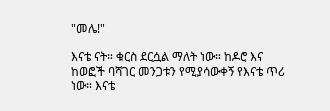"መሌ!"

እናቴ ናት። ቁርስ ደርሷል ማለት ነው። ከዶሮ እና ከወፎች ባሻገር መንጋቱን የሚያሳውቀኝ የእናቴ ጥሪ ነው። እናቴ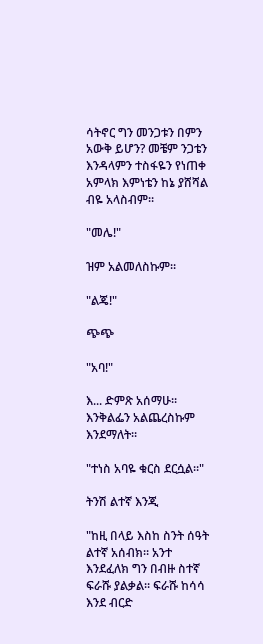ሳትኖር ግን መንጋቱን በምን አውቅ ይሆን? መቼም ንጋቴን እንዳላምን ተስፋዬን የነጠቀ አምላክ እምነቴን ከኔ ያሸሻል ብዬ አላስብም።

"መሌ!"

ዝም አልመለስኩም።

"ልጄ!"

ጭጭ

"አባ!"

እ... ድምጽ አሰማሁ። እንቅልፌን አልጨረስኩም እንደማለት።

"ተነስ አባዬ ቁርስ ደርሷል።"

ትንሽ ልተኛ እንጂ

"ከዚ በላይ እስከ ስንት ሰዓት ልተኛ አሰብክ። አንተ እንደፈለክ ግን በብዙ ስተኛ ፍራሹ ያልቃል። ፍራሹ ከሳሳ እንደ ብርድ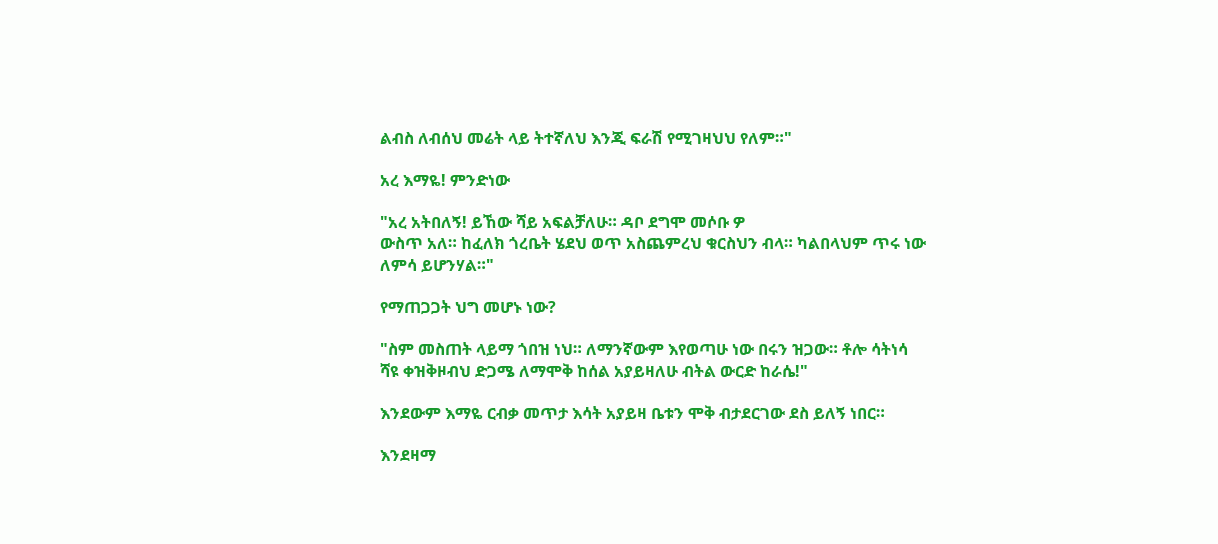ልብስ ለብሰህ መሬት ላይ ትተኛለህ እንጂ ፍራሽ የሚገዛህህ የለም።"

አረ እማዬ! ምንድነው

"አረ አትበለኝ! ይኸው ሻይ አፍልቻለሁ። ዳቦ ደግሞ መሶቡ ዎ
ውስጥ አለ። ከፈለክ ጎረቤት ሄደህ ወጥ አስጨምረህ ቁርስህን ብላ። ካልበላህም ጥሩ ነው ለምሳ ይሆንሃል።"

የማጠጋጋት ህግ መሆኑ ነው?

"ስም መስጠት ላይማ ጎበዝ ነህ። ለማንኛውም እየወጣሁ ነው በሩን ዝጋው። ቶሎ ሳትነሳ ሻዩ ቀዝቅዞብህ ድጋሜ ለማሞቅ ከሰል አያይዛለሁ ብትል ውርድ ከራሴ!"

እንደውም እማዬ ርብቃ መጥታ እሳት አያይዛ ቤቱን ሞቅ ብታደርገው ደስ ይለኝ ነበር።

እንደዛማ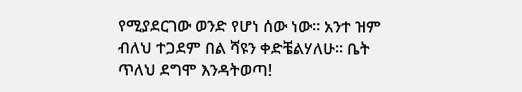የሚያደርገው ወንድ የሆነ ሰው ነው። አንተ ዝም ብለህ ተጋደም በል ሻዩን ቀድቼልሃለሁ። ቤት ጥለህ ደግሞ እንዳትወጣ!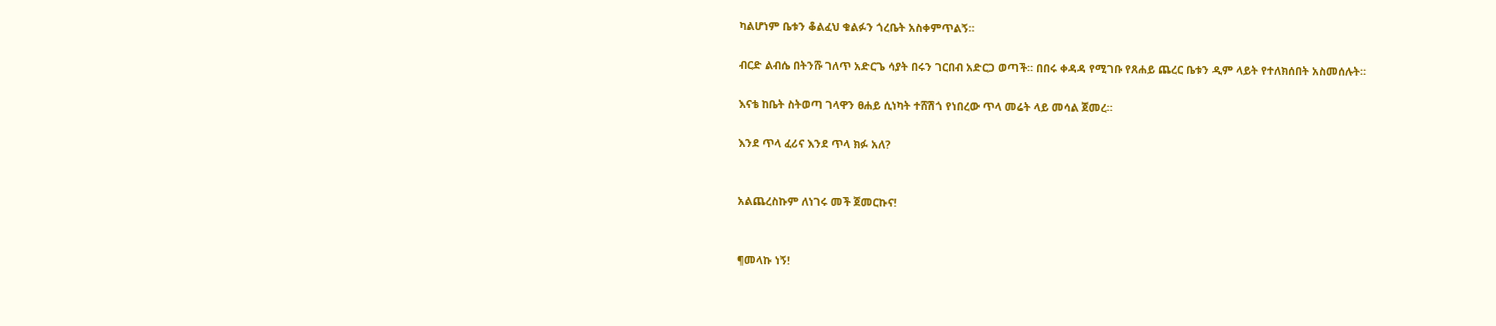ካልሆነም ቤቱን ቆልፈህ ቁልፉን ጎረቤት አስቀምጥልኝ።

ብርድ ልብሴ በትንሹ ገለጥ አድርጌ ሳያት በሩን ገርበብ አድርጋ ወጣች። በበሩ ቀዳዳ የሚገቡ የጸሐይ ጨረር ቤቱን ዲም ላይት የተለክሰበት አስመሰሉት።

እናቴ ከቤት ስትወጣ ገላዋን ፀሐይ ሲነካት ተሸሽጎ የነበረው ጥላ መሬት ላይ መሳል ጀመረ።

እንደ ጥላ ፈሪና እንደ ጥላ ክፉ አለ?


አልጨረስኩም ለነገሩ መች ጀመርኩና!


¶መላኩ ነኝ!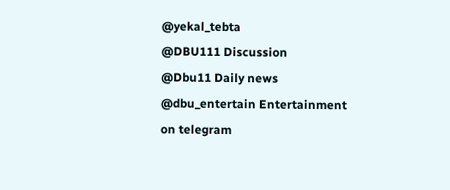@yekal_tebta
@DBU111 Discussion
@Dbu11 Daily news
@dbu_entertain Entertainment on telegram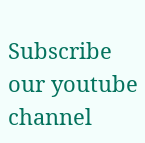Subscribe our youtube channel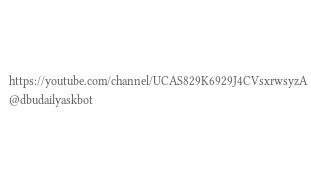https://youtube.com/channel/UCAS829K6929J4CVsxrwsyzA
@dbudailyaskbot